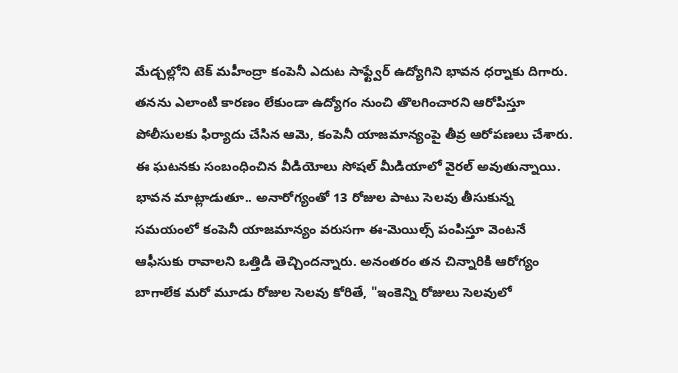మేడ్చల్లోని టెక్ మహీంద్రా కంపెనీ ఎదుట సాఫ్ట్వేర్ ఉద్యోగిని భావన ధర్నాకు దిగారు. తనను ఎలాంటి కారణం లేకుండా ఉద్యోగం నుంచి తొలగించారని ఆరోపిస్తూ పోలీసులకు ఫిర్యాదు చేసిన ఆమె, కంపెనీ యాజమాన్యంపై తీవ్ర ఆరోపణలు చేశారు.
ఈ ఘటనకు సంబంధించిన వీడియోలు సోషల్ మీడియాలో వైరల్ అవుతున్నాయి.
భావన మాట్లాడుతూ.. అనారోగ్యంతో 13 రోజుల పాటు సెలవు తీసుకున్న సమయంలో కంపెనీ యాజమాన్యం వరుసగా ఈ-మెయిల్స్ పంపిస్తూ వెంటనే ఆఫీసుకు రావాలని ఒత్తిడి తెచ్చిందన్నారు. అనంతరం తన చిన్నారికి ఆరోగ్యం బాగాలేక మరో మూడు రోజుల సెలవు కోరితే, "ఇంకెన్ని రోజులు సెలవులో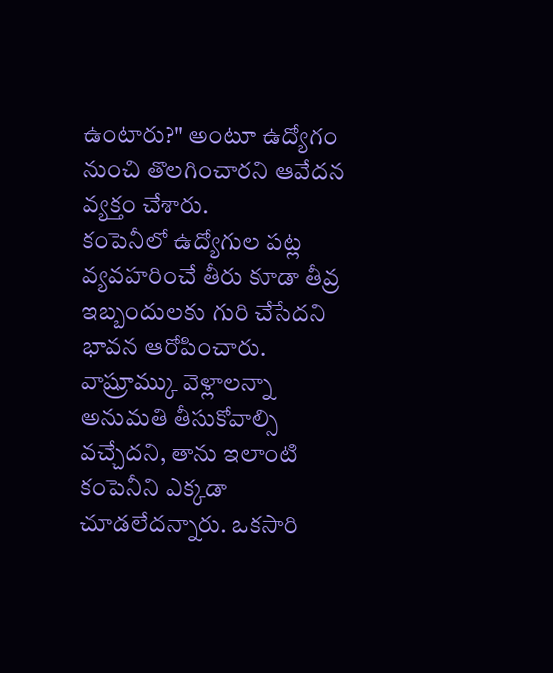ఉంటారు?" అంటూ ఉద్యోగం నుంచి తొలగించారని ఆవేదన వ్యక్తం చేశారు.
కంపెనీలో ఉద్యోగుల పట్ల వ్యవహరించే తీరు కూడా తీవ్ర ఇబ్బందులకు గురి చేసేదని భావన ఆరోపించారు. వాష్రూమ్కు వెళ్లాలన్నా అనుమతి తీసుకోవాల్సి వచ్చేదని, తాను ఇలాంటి కంపెనీని ఎక్కడా చూడలేదన్నారు. ఒకసారి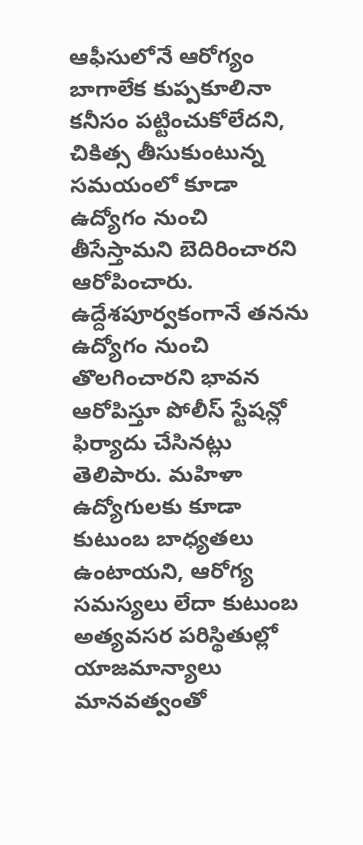ఆఫీసులోనే ఆరోగ్యం బాగాలేక కుప్పకూలినా కనీసం పట్టించుకోలేదని, చికిత్స తీసుకుంటున్న సమయంలో కూడా ఉద్యోగం నుంచి తీసేస్తామని బెదిరించారని ఆరోపించారు.
ఉద్దేశపూర్వకంగానే తనను ఉద్యోగం నుంచి తొలగించారని భావన ఆరోపిస్తూ పోలీస్ స్టేషన్లో ఫిర్యాదు చేసినట్లు తెలిపారు. మహిళా ఉద్యోగులకు కూడా కుటుంబ బాధ్యతలు ఉంటాయని, ఆరోగ్య సమస్యలు లేదా కుటుంబ అత్యవసర పరిస్థితుల్లో యాజమాన్యాలు మానవత్వంతో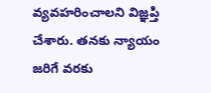వ్యవహరించాలని విజ్ఞప్తి చేశారు. తనకు న్యాయం జరిగే వరకు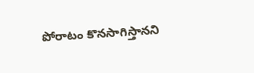పోరాటం కొనసాగిస్తానని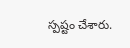స్పష్టం చేశారు.